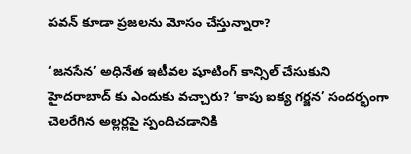పవన్ కూడా ప్రజలను మోసం చేస్తున్నారా?

‘జనసేన’ అధినేత ఇటీవల షూటింగ్ కాన్సిల్ చేసుకుని హైదరాబాద్ కు ఎందుకు వచ్చారు? ‘కాపు ఐక్య గర్జన’ సందర్భంగా చెలరేగిన అల్లర్లపై స్పందిచడానికి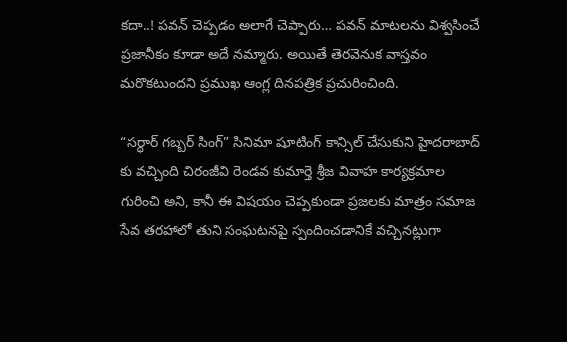కదా..! పవన్ చెప్పడం అలాగే చెప్పారు… పవన్ మాటలను విశ్వసించే ప్రజానీకం కూడా అదే నమ్మారు. అయితే తెరవెనుక వాస్తవం మరొకటుందని ప్రముఖ ఆంగ్ల దినపత్రిక ప్రచురించింది.

“సర్ధార్ గబ్బర్ సింగ్” సినిమా షూటింగ్ కాన్సిల్ చేసుకుని హైదరాబాద్ కు వచ్చింది చిరంజీవి రెండవ కుమార్తె శ్రీజ వివాహ కార్యక్రమాల గురించి అని, కానీ ఈ విషయం చెప్పకుండా ప్రజలకు మాత్రం సమాజ సేవ తరహాలో తుని సంఘటనపై స్పందించడానికే వచ్చినట్లుగా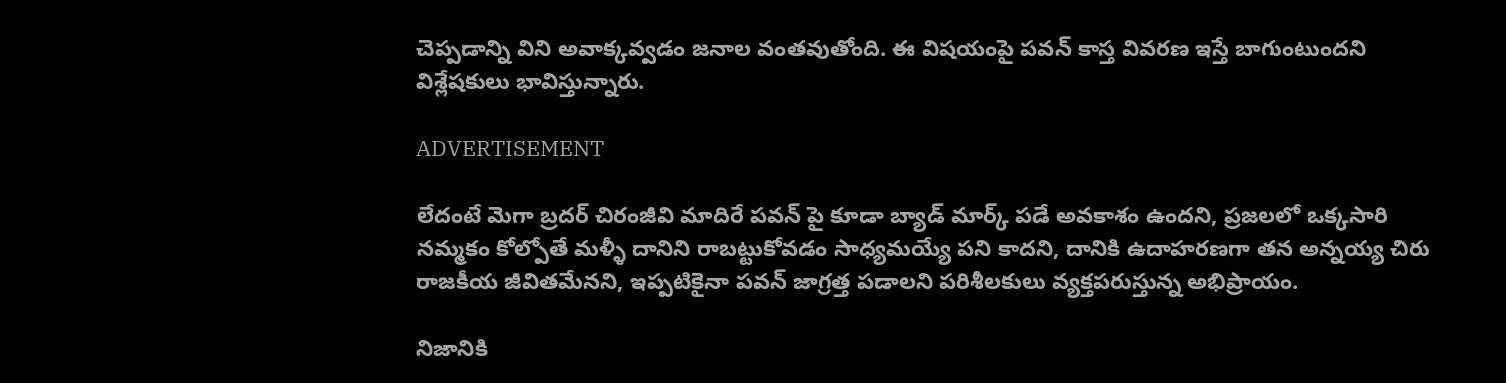చెప్పడాన్ని విని అవాక్కవ్వడం జనాల వంతవుతోంది. ఈ విషయంపై పవన్ కాస్త వివరణ ఇస్తే బాగుంటుందని విశ్లేషకులు భావిస్తున్నారు.

ADVERTISEMENT

లేదంటే మెగా బ్రదర్ చిరంజీవి మాదిరే పవన్ పై కూడా బ్యాడ్ మార్క్ పడే అవకాశం ఉందని, ప్రజలలో ఒక్కసారి నమ్మకం కోల్పోతే మళ్ళీ దానిని రాబట్టుకోవడం సాధ్యమయ్యే పని కాదని, దానికి ఉదాహరణగా తన అన్నయ్య చిరు రాజకీయ జీవితమేనని, ఇప్పటికైనా పవన్ జాగ్రత్త పడాలని పరిశీలకులు వ్యక్తపరుస్తున్న అభిప్రాయం.

నిజానికి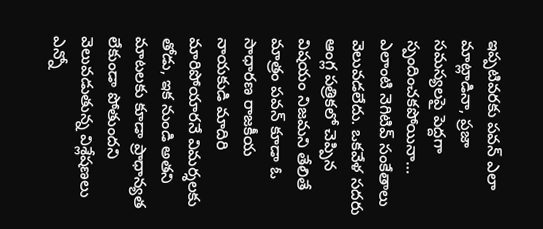ఇప్పటివరకు పవన్ ఎలా మాట్లాడినా, ప్రజా సమస్యలపై పెద్దగా స్పందించకపోయినా… ఎలాంటి నెగిటివ్ సంకేతాలు వెలువడలేదు. ఒకవేళ సదరు ఆంగ్ల పత్రికలో చెప్పిన విషయం నిజమని తేలితే మాత్రం పవన్ కూడా ఓ సాధారణ రాజకీయ నాయకుడి మాదిరి మారిపోయారనే విమర్శలకు తోడు, ఇక నుండి అతని మాటలకు కూడా ప్రాధాన్యత లేకుండా పోతుందని వెలువడుతున్న విశ్లేషణలు ఎన్నో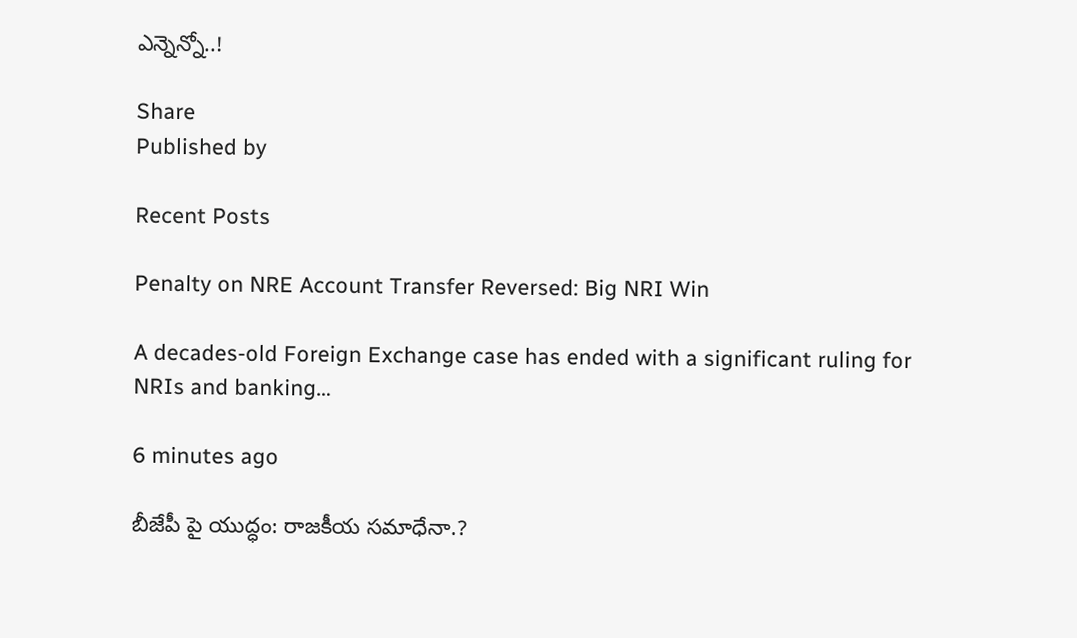ఎన్నెన్నో..!

Share
Published by

Recent Posts

Penalty on NRE Account Transfer Reversed: Big NRI Win

A decades-old Foreign Exchange case has ended with a significant ruling for NRIs and banking…

6 minutes ago

బీజేపీ పై యుద్ధం: రాజకీయ సమాధేనా.?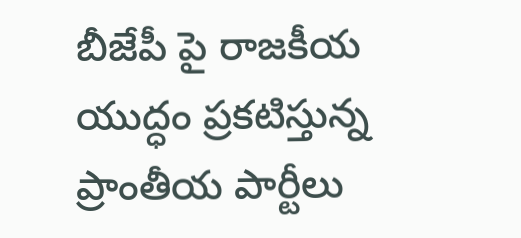బీజేపీ పై రాజకీయ యుద్ధం ప్రకటిస్తున్న ప్రాంతీయ పార్టీలు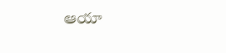ఆయా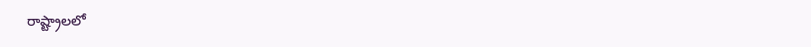రాష్ట్రాలలో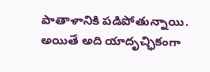పాతాళానికి పడిపోతున్నాయి. అయితే అది యాదృచ్ఛికంగా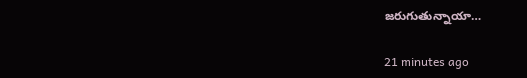జరుగుతున్నాయా…

21 minutes ago